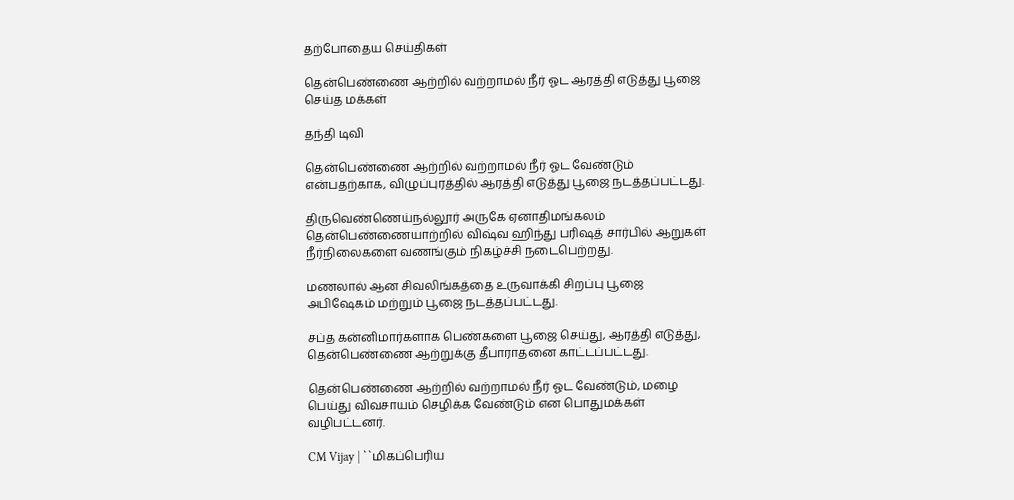தற்போதைய செய்திகள்

தென்பெண்ணை ஆற்றில் வற்றாமல் நீர் ஓட ஆரத்தி எடுத்து பூஜை செய்த மக்கள்

தந்தி டிவி

தென்பெண்ணை ஆற்றில் வற்றாமல் நீர் ஓட வேண்டும் என்பதற்காக, விழுப்புரத்தில் ஆரத்தி எடுத்து பூஜை நடத்தப்பட்டது.

திருவெண்ணெய்நல்லூர் அருகே ஏனாதிமங்கலம் தென்பெண்ணையாற்றில் விஷ்வ ஹிந்து பரிஷத் சார்பில் ஆறுகள் நீர்நிலைகளை வணங்கும் நிகழ்ச்சி நடைபெற்றது.

மணலால் ஆன சிவலிங்கத்தை உருவாக்கி சிறப்பு பூஜை அபிஷேகம் மற்றும் பூஜை நடத்தப்பட்டது.

சப்த கன்னிமார்களாக பெண்களை பூஜை செய்து, ஆரத்தி எடுத்து, தென்பெண்ணை ஆற்றுக்கு தீபாராதனை காட்டப்பட்டது.

தென்பெண்ணை ஆற்றில் வற்றாமல் நீர் ஓட வேண்டும், மழை பெய்து விவசாயம் செழிக்க வேண்டும் என பொதுமக்கள் வழிபட்டனர்.

CM Vijay | ``மிகப்பெரிய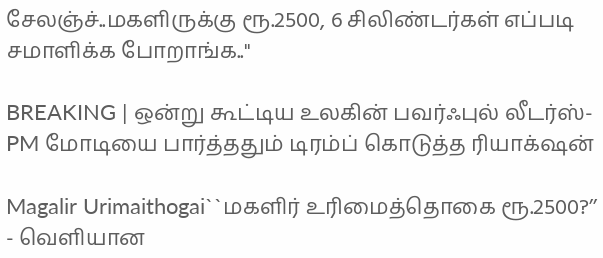சேலஞ்ச்..மகளிருக்கு ரூ.2500, 6 சிலிண்டர்கள் எப்படி சமாளிக்க போறாங்க..''

BREAKING | ஒன்று கூட்டிய உலகின் பவர்ஃபுல் லீடர்ஸ்-PM மோடியை பார்த்ததும் டிரம்ப் கொடுத்த ரியாக்‌ஷன்

Magalir Urimaithogai``மகளிர் உரிமைத்தொகை ரூ.2500?’’ - வெளியான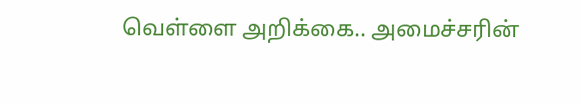வெள்ளை அறிக்கை.. அமைச்சரின்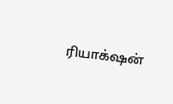ரியாக்‌ஷன்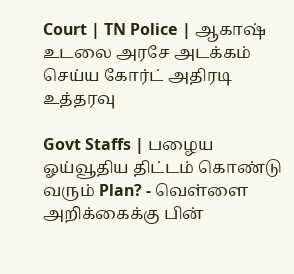Court | TN Police | ஆகாஷ் உடலை அரசே அடக்கம் செய்ய கோர்ட் அதிரடி உத்தரவு

Govt Staffs | பழைய ஓய்வூதிய திட்டம் கொண்டு வரும் Plan? - வெள்ளை அறிக்கைக்கு பின்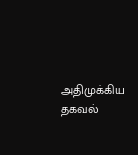அதிமுக்கிய தகவல்